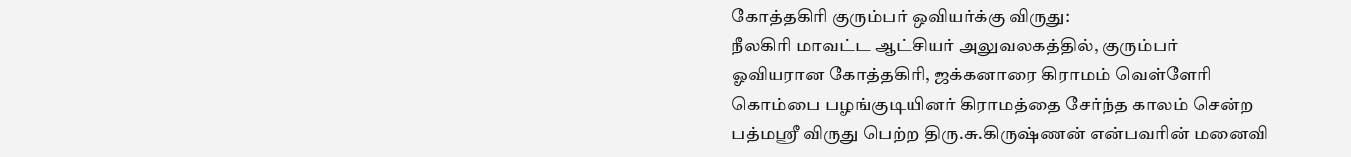கோத்தகிரி குரும்பர் ஒவியர்க்கு விருது:
நீலகிரி மாவட்ட ஆட்சியர் அலுவலகத்தில், குரும்பர் ஓவியரான கோத்தகிரி, ஜக்கனாரை கிராமம் வெள்ளேரி கொம்பை பழங்குடியினர் கிராமத்தை சேர்ந்த காலம் சென்ற பத்மஸ்ரீ விருது பெற்ற திரு.சு.கிருஷ்ணன் என்பவரின் மனைவி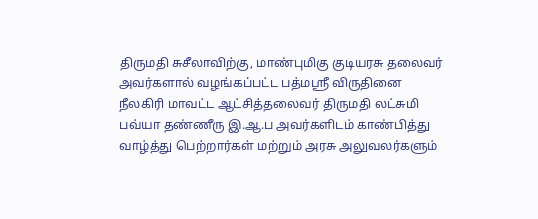திருமதி சுசீலாவிற்கு, மாண்புமிகு குடியரசு தலைவர் அவர்களால் வழங்கப்பட்ட பத்மஸ்ரீ விருதினை நீலகிரி மாவட்ட ஆட்சித்தலைவர் திருமதி லட்சுமி பவ்யா தண்ணீரு இ.ஆ.ப அவர்களிடம் காண்பித்து வாழ்த்து பெற்றார்கள் மற்றும் அரசு அலுவலர்களும்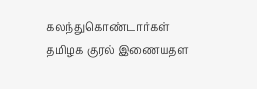கலந்துகொண்டார்கள்
தமிழக குரல் இணையதள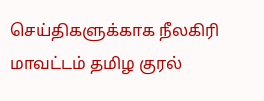செய்திகளுக்காக நீலகிரி மாவட்டம் தமிழ குரல்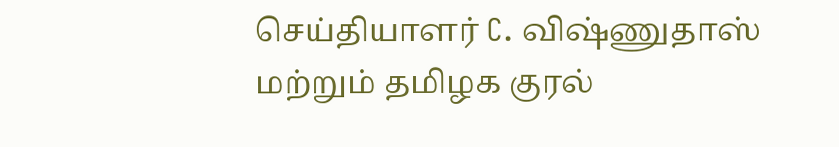செய்தியாளர் C. விஷ்ணுதாஸ் மற்றும் தமிழக குரல்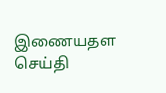இணையதள செய்தி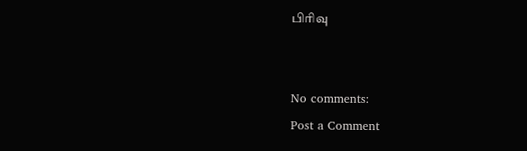பிரிவு


No comments:
Post a Comment